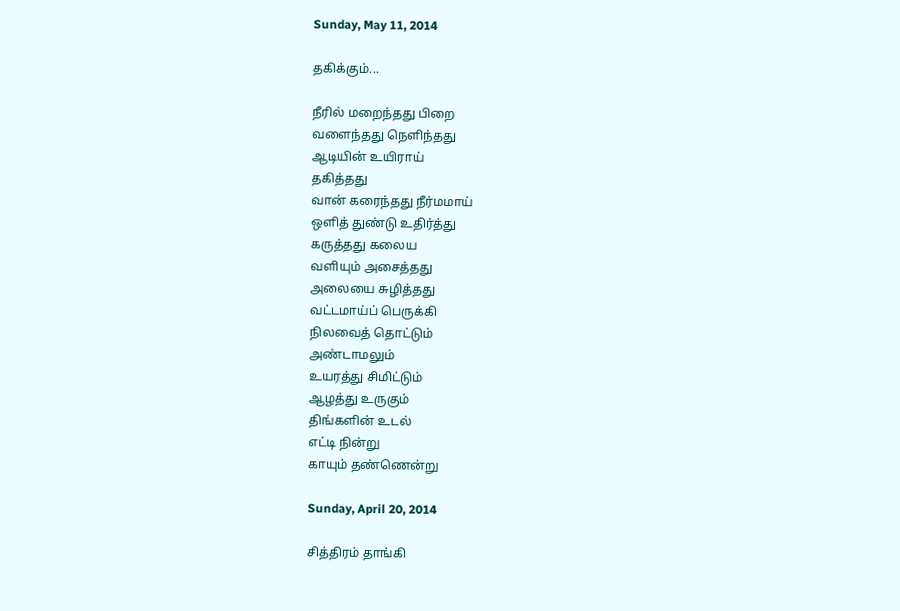Sunday, May 11, 2014

தகிக்கும்...

நீரில் மறைந்தது பிறை
வளைந்தது நெளிந்தது
ஆடியின் உயிராய்
தகித்தது
வான் கரைந்தது நீர்மமாய்
ஒளித் துண்டு உதிர்த்து
கருத்தது கலைய
வளியும் அசைத்தது
அலையை சுழித்தது
வட்டமாய்ப் பெருக்கி
நிலவைத் தொட்டும்
அண்டாமலும்
உயரத்து சிமிட்டும்
ஆழத்து உருகும்
திங்களின் உடல்
எட்டி நின்று
காயும் தண்ணென்று

Sunday, April 20, 2014

சித்திரம் தாங்கி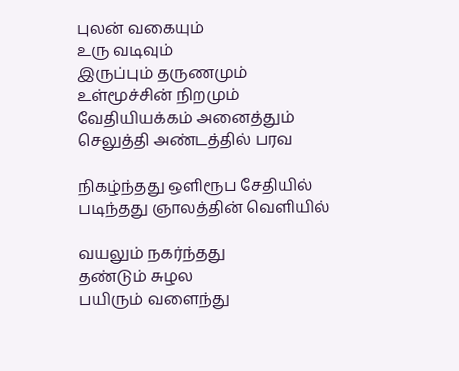புலன் வகையும்
உரு வடிவும்
இருப்பும் தருணமும்
உள்மூச்சின் நிறமும்
வேதியியக்கம் அனைத்தும்
செலுத்தி அண்டத்தில் பரவ

நிகழ்ந்தது ஒளிரூப சேதியில்
படிந்தது ஞாலத்தின் வெளியில்

வயலும் நகர்ந்தது
தண்டும் சுழல
பயிரும் வளைந்து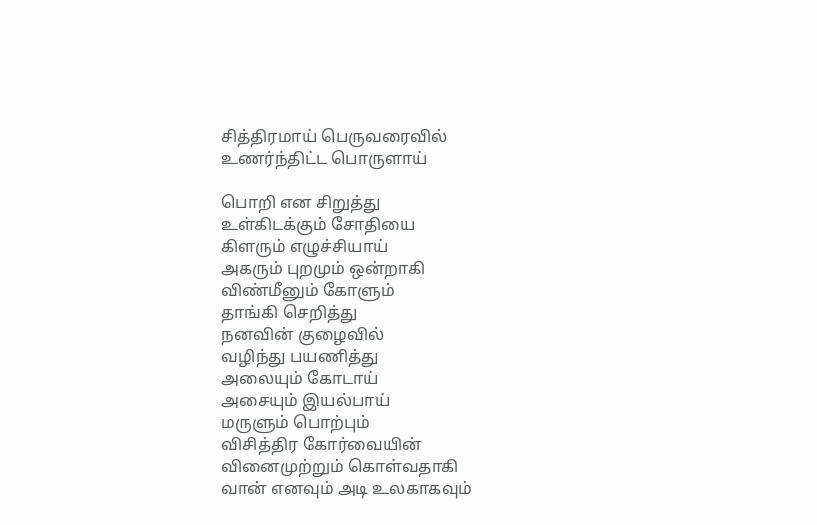சித்திரமாய் பெருவரைவில்
உணர்ந்திட்ட பொருளாய்

பொறி என சிறுத்து
உள்கிடக்கும் சோதியை
கிளரும் எழுச்சியாய்
அகரும் புறமும் ஒன்றாகி
விண்மீனும் கோளும்
தாங்கி செறித்து
நனவின் குழைவில்
வழிந்து பயணித்து
அலையும் கோடாய்
அசையும் இயல்பாய்
மருளும் பொற்பும்
விசித்திர கோர்வையின்
வினைமுற்றும் கொள்வதாகி
வான் எனவும் அடி உலகாகவும்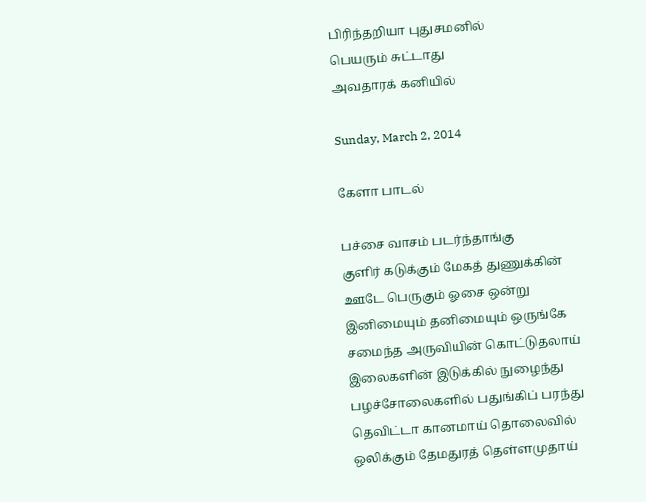பிரிந்தறியா புதுசமனில்
பெயரும் சுட்டாது
அவதாரக் கனியில்

Sunday, March 2, 2014

கேளா பாடல்

பச்சை வாசம் படர்ந்தாங்கு
குளிர் கடுக்கும் மேகத் துணுக்கின்
ஊடே பெருகும் ஓசை ஒன்று
இனிமையும் தனிமையும் ஒருங்கே
சமைந்த அருவியின் கொட்டுதலாய்
இலைகளின் இடுக்கில் நுழைந்து
பழச்சோலைகளில் பதுங்கிப் பரந்து
தெவிட்டா கானமாய் தொலைவில்
ஒலிக்கும் தேமதுரத் தெள்ளமுதாய்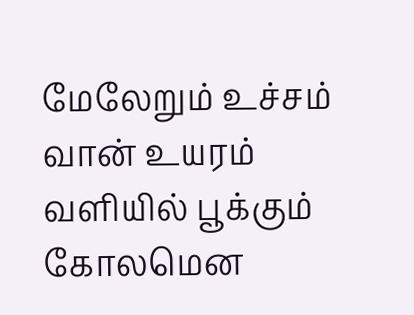மேலேறும் உச்சம் வான் உயரம்
வளியில் பூக்கும் கோலமென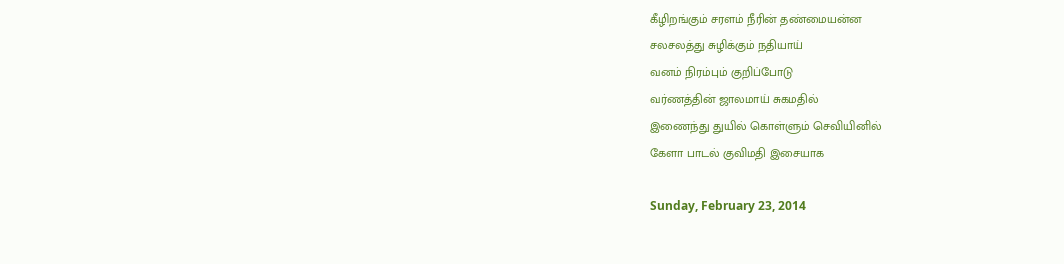கீழிறங்கும் சரளம் நீரின் தண்மையன்ன
சலசலத்து சுழிக்கும் நதியாய்
வனம் நிரம்பும் குறிப்போடு
வர்ணத்தின் ஜாலமாய் சுகமதில்
இணைந்து துயில் கொள்ளும் செவியினில்
கேளா பாடல் குவிமதி இசையாக

Sunday, February 23, 2014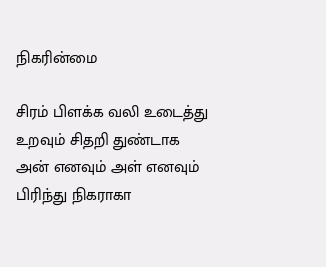நிகரின்மை

சிரம் பிளக்க வலி உடைத்து
உறவும் சிதறி துண்டாக
அன் எனவும் அள் எனவும்
பிரிந்து நிகராகா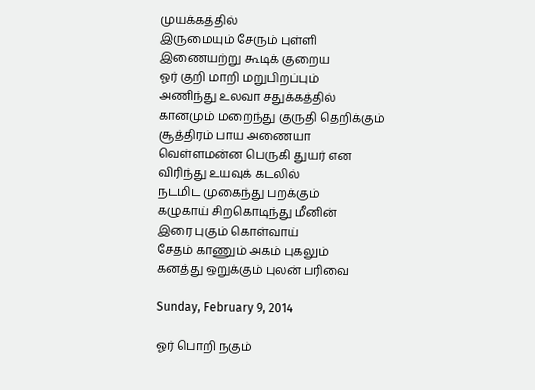முயக்கத்தில்
இருமையும் சேரும் புள்ளி
இணையற்று கூடிக் குறைய
ஓர் குறி மாறி மறுபிறப்பும்
அணிந்து உலவா சதுக்கத்தில்
கானமும் மறைந்து குருதி தெறிக்கும்
சூத்திரம் பாய அணையா
வெள்ளமன்ன பெருகி துயர் என
விரிந்து உயவுக் கடலில்
நடமிட முகைந்து பறக்கும்
கழுகாய் சிறகொடிந்து மீனின்
இரை புகும் கொள்வாய்
சேதம் காணும் அகம் புகலும்
கனத்து ஒறுக்கும் புலன் பரிவை

Sunday, February 9, 2014

ஓர் பொறி நகும்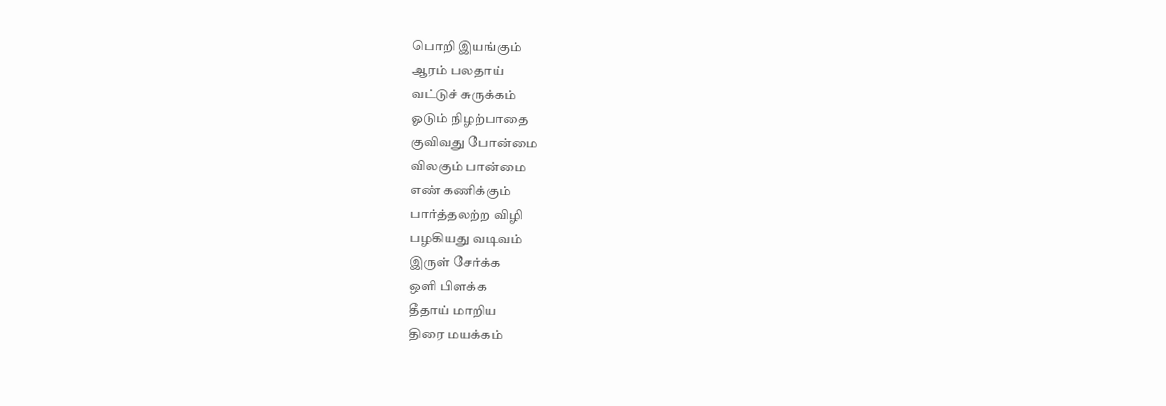பொறி இயங்கும்
ஆரம் பலதாய்
வட்டுச் சுருக்கம்
ஓடும் நிழற்பாதை
குவிவது போன்மை
விலகும் பான்மை
எண் கணிக்கும்
பார்த்தலற்ற விழி
பழகியது வடிவம்
இருள் சேர்க்க
ஒளி பிளக்க
தீதாய் மாறிய
திரை மயக்கம்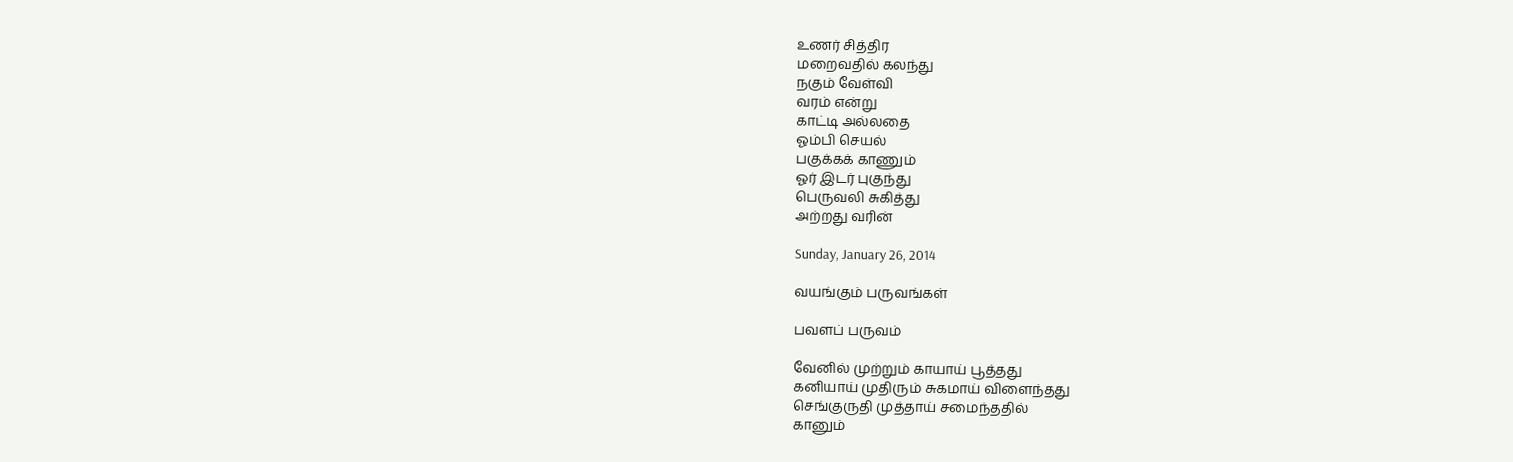உணர் சித்திர
மறைவதில் கலந்து
நகும் வேள்வி
வரம் என்று
காட்டி அல்லதை
ஓம்பி செயல்
பகுக்கக் காணும்
ஓர் இடர் புகுந்து
பெருவலி சுகித்து
அற்றது வரின்

Sunday, January 26, 2014

வயங்கும் பருவங்கள்

பவளப் பருவம்

வேனில் முற்றும் காயாய் பூத்தது
கனியாய் முதிரும் சுகமாய் விளைந்தது
செங்குருதி முத்தாய் சமைந்ததில்
கானும்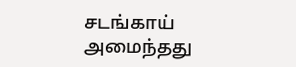சடங்காய் அமைந்தது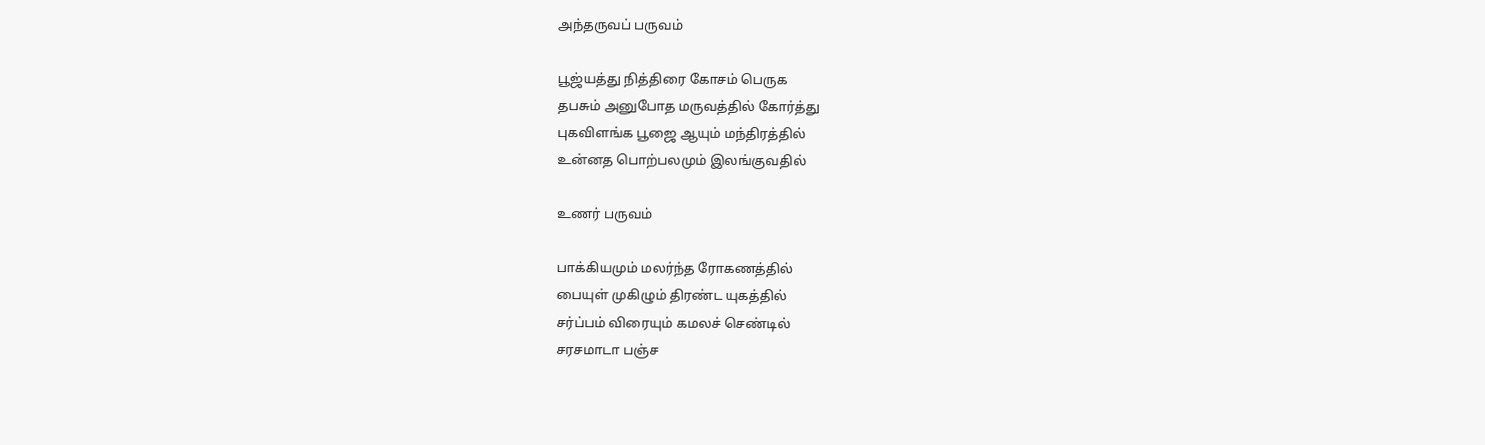அந்தருவப் பருவம்

பூஜ்யத்து நித்திரை கோசம் பெருக
தபசும் அனுபோத மருவத்தில் கோர்த்து
புகவிளங்க பூஜை ஆயும் மந்திரத்தில்
உன்னத பொற்பலமும் இலங்குவதில்

உணர் பருவம்

பாக்கியமும் மலர்ந்த ரோகணத்தில்
பையுள் முகிழும் திரண்ட யுகத்தில்
சர்ப்பம் விரையும் கமலச் செண்டில்
சரசமாடா பஞ்ச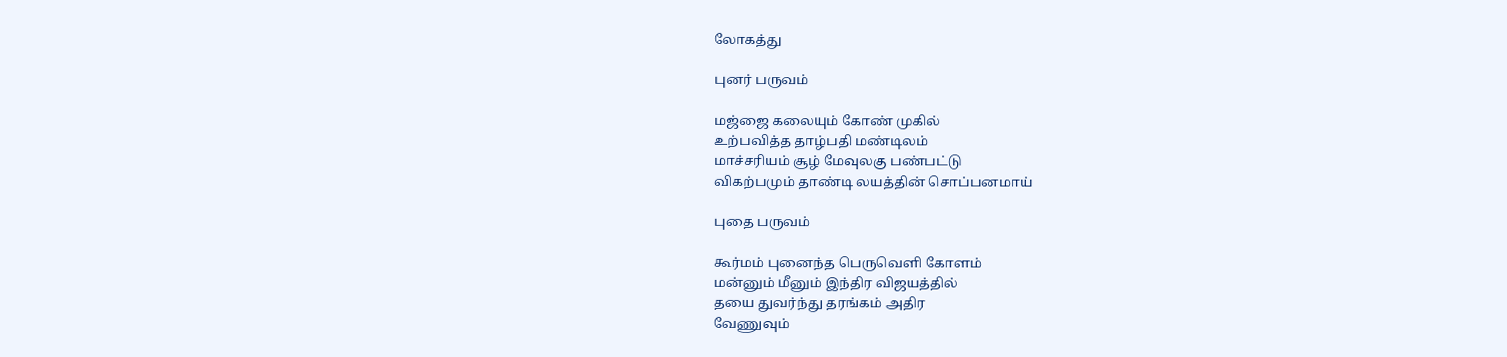லோகத்து

புனர் பருவம்

மஜ்ஜை கலையும் கோண் முகில்
உற்பவித்த தாழ்பதி மண்டிலம்
மாச்சரியம் சூழ் மேவுலகு பண்பட்டு
விகற்பமும் தாண்டி லயத்தின் சொப்பனமாய்

புதை பருவம்

கூர்மம் புனைந்த பெருவெளி கோளம்
மன்னும் மீனும் இந்திர விஜயத்தில்
தயை துவர்ந்து தரங்கம் அதிர
வேணுவும்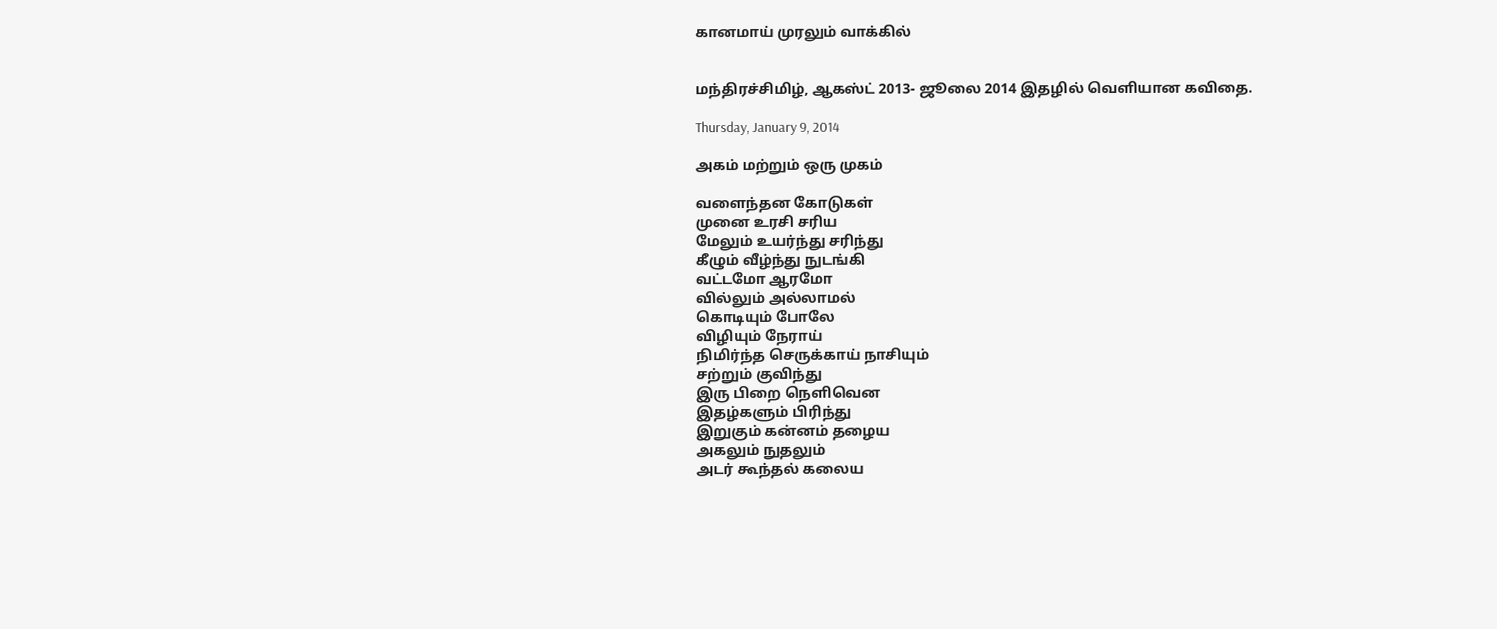கானமாய் முரலும் வாக்கில்


மந்திரச்சிமிழ், ஆகஸ்ட் 2013- ஜூலை 2014 இதழில் வெளியான கவிதை.

Thursday, January 9, 2014

அகம் மற்றும் ஒரு முகம்

வளைந்தன கோடுகள்
முனை உரசி சரிய
மேலும் உயர்ந்து சரிந்து
கீழும் வீழ்ந்து நுடங்கி
வட்டமோ ஆரமோ
வில்லும் அல்லாமல்
கொடியும் போலே
விழியும் நேராய்
நிமிர்ந்த செருக்காய் நாசியும்
சற்றும் குவிந்து
இரு பிறை நெளிவென
இதழ்களும் பிரிந்து
இறுகும் கன்னம் தழைய
அகலும் நுதலும்
அடர் கூந்தல் கலைய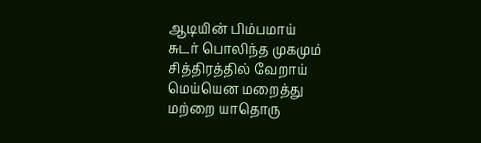ஆடியின் பிம்பமாய்
சுடர் பொலிந்த முகமும்
சித்திரத்தில் வேறாய்
மெய்யென மறைத்து
மற்றை யாதொரு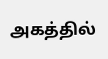அகத்தில்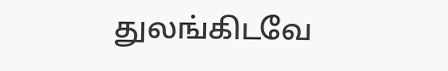துலங்கிடவே